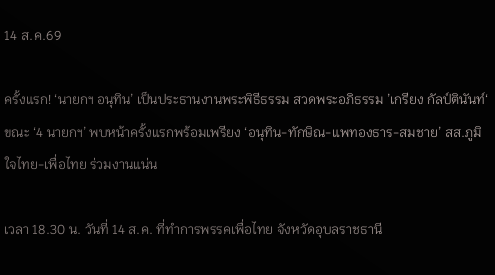14 ส.ค.69

ครั้งแรก! ‘นายกฯ อนุทิน’ เป็นประธานงานพระพิธีธรรม สวดพระอภิธรรม ’เกรียง กัลป์ตินันท์‘ ขณะ ‘4 นายกฯ’ พบหน้าครั้งแรกพร้อมเพรียง ‘อนุทิน-ทักษิณ-แพทองธาร-สมชาย’ สส.ภูมิใจไทย-เพื่อไทย ร่วมงานแน่น

เวลา 18.30 น. วันที่ 14 ส.ค. ที่ทำการพรรคเพื่อไทย จังหวัดอุบลราชธานี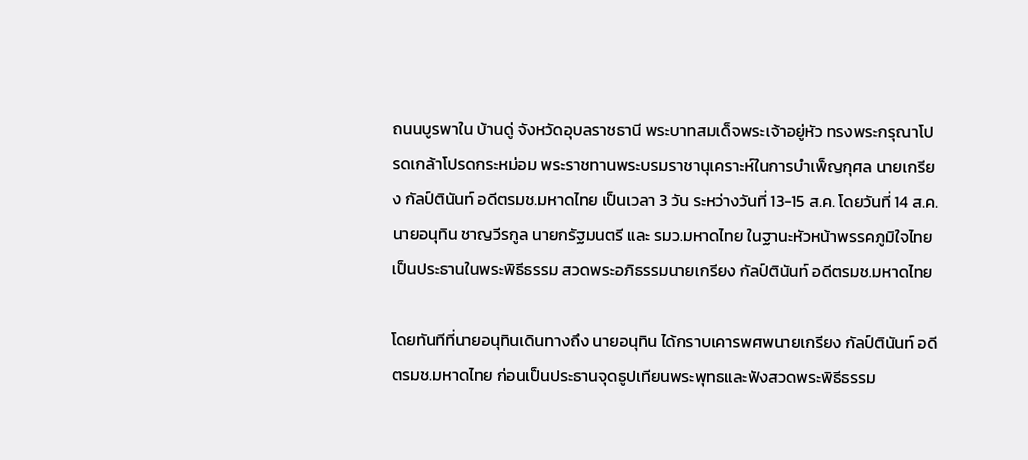ถนนบูรพาใน บ้านดู่ จังหวัดอุบลราชธานี พระบาทสมเด็จพระเจ้าอยู่หัว ทรงพระกรุณาโปรดเกล้าโปรดกระหม่อม พระราชทานพระบรมราชานุเคราะห์ในการบำเพ็ญกุศล นายเกรียง กัลป์ตินันท์ อดีตรมช.มหาดไทย เป็นเวลา 3 วัน ระหว่างวันที่ 13-15 ส.ค. โดยวันที่ 14 ส.ค.นายอนุทิน ชาญวีรกูล นายกรัฐมนตรี และ รมว.มหาดไทย ในฐานะหัวหน้าพรรคภูมิใจไทย เป็นประธานในพระพิธีธรรม สวดพระอภิธรรมนายเกรียง กัลป์ตินันท์ อดีตรมช.มหาดไทย

โดยทันทีที่นายอนุทินเดินทางถึง นายอนุทิน ได้กราบเคารพศพนายเกรียง กัลป์ตินันท์ อดีตรมช.มหาดไทย ก่อนเป็นประธานจุดธูปเทียนพระพุทธและฟังสวดพระพิธีธรรม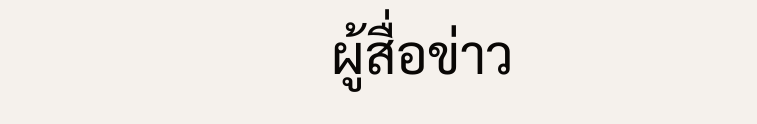ผู้สื่อข่าว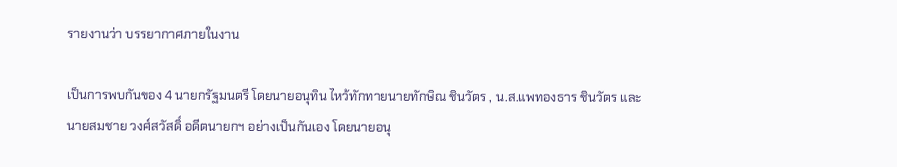รายงานว่า บรรยากาศภายในงาน

เป็นการพบกันของ 4 นายกรัฐมนตรี โดยนายอนุทิน ไหว้ทักทายนายทักษิณ ชินวัตร , น.ส.แพทองธาร ชินวัตร และนายสมชาย วงศ์สวัสดิ์ อดีตนายกฯ อย่างเป็นกันเอง โดยนายอนุ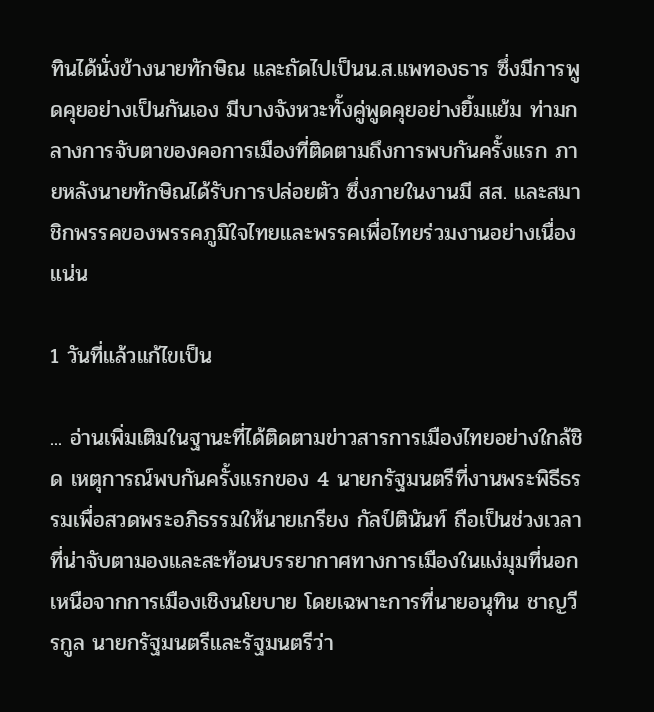ทินได้นั่งข้างนายทักษิณ และถัดไปเป็นน.ส.แพทองธาร ซึ่งมีการพูดคุยอย่างเป็นกันเอง มีบางจังหวะทั้งคู่พูดคุยอย่างยิ้มแย้ม ท่ามกลางการจับตาของคอการเมืองที่ติดตามถึงการพบกันครั้งแรก ภายหลังนายทักษิณได้รับการปล่อยตัว ซึ่งภายในงานมี สส. และสมาชิกพรรคของพรรคภูมิใจไทยและพรรคเพื่อไทยร่วมงานอย่างเนื่องแน่น

1 วันที่แล้วแก้ไขเป็น

... อ่านเพิ่มเติมในฐานะที่ได้ติดตามข่าวสารการเมืองไทยอย่างใกล้ชิด เหตุการณ์พบกันครั้งแรกของ 4 นายกรัฐมนตรีที่งานพระพิธีธรรมเพื่อสวดพระอภิธรรมให้นายเกรียง กัลป์ตินันท์ ถือเป็นช่วงเวลาที่น่าจับตามองและสะท้อนบรรยากาศทางการเมืองในแง่มุมที่นอกเหนือจากการเมืองเชิงนโยบาย โดยเฉพาะการที่นายอนุทิน ชาญวีรกูล นายกรัฐมนตรีและรัฐมนตรีว่า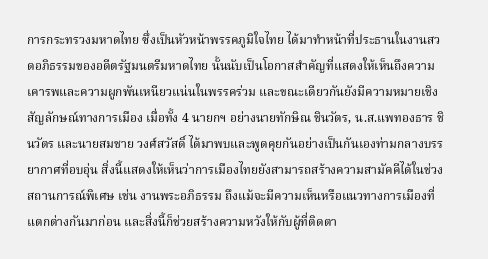การกระทรวงมหาดไทย ซึ่งเป็นหัวหน้าพรรคภูมิใจไทย ได้มาทำหน้าที่ประธานในงานสวดอภิธรรมของอดีตรัฐมนตรีมหาดไทย นั้นนับเป็นโอกาสสำคัญที่แสดงให้เห็นถึงความเคารพและความผูกพันเหนียวแน่นในพรรคร่วม และขณะเดียวกันยังมีความหมายเชิงสัญลักษณ์ทางการเมือง เมื่อทั้ง 4 นายกฯ อย่างนายทักษิณ ชินวัตร, น.ส.แพทองธาร ชินวัตร และนายสมชาย วงศ์สวัสดิ์ ได้มาพบและพูดคุยกันอย่างเป็นกันเองท่ามกลางบรรยากาศที่อบอุ่น สิ่งนี้แสดงให้เห็นว่าการเมืองไทยยังสามารถสร้างความสามัคคีได้ในช่วงสถานการณ์พิเศษ เช่น งานพระอภิธรรม ถึงแม้จะมีความเห็นหรือแนวทางการเมืองที่แตกต่างกันมาก่อน และสิ่งนี้ก็ช่วยสร้างความหวังให้กับผู้ที่ติดตา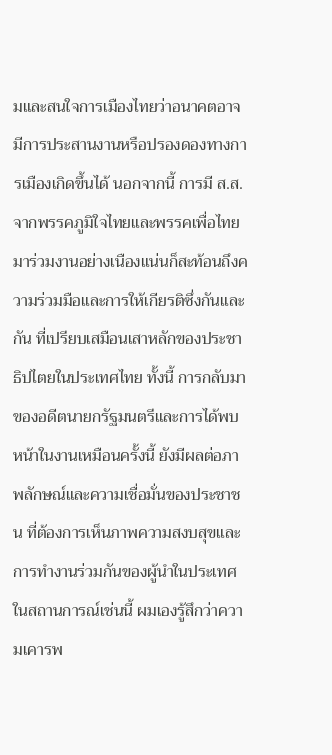มและสนใจการเมืองไทยว่าอนาคตอาจมีการประสานงานหรือปรองดองทางการเมืองเกิดขึ้นได้ นอกจากนี้ การมี ส.ส.จากพรรคภูมิใจไทยและพรรคเพื่อไทยมาร่วมงานอย่างเนืองแน่นก็สะท้อนถึงความร่วมมือและการให้เกียรติซึ่งกันและกัน ที่เปรียบเสมือนเสาหลักของประชาธิปไตยในประเทศไทย ทั้งนี้ การกลับมาของอดีตนายกรัฐมนตรีและการได้พบหน้าในงานเหมือนครั้งนี้ ยังมีผลต่อภาพลักษณ์และความเชื่อมั่นของประชาชน ที่ต้องการเห็นภาพความสงบสุขและการทำงานร่วมกันของผู้นำในประเทศ ในสถานการณ์เช่นนี้ ผมเองรู้สึกว่าความเคารพ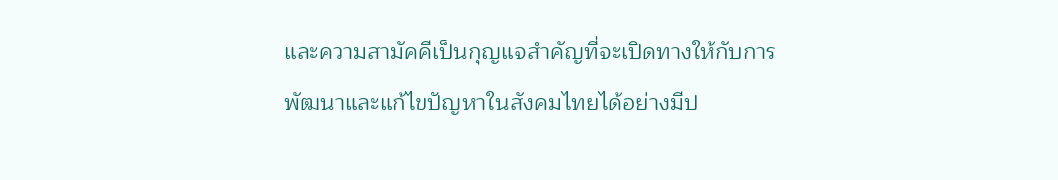และความสามัคคีเป็นกุญแจสำคัญที่จะเปิดทางให้กับการพัฒนาและแก้ไขปัญหาในสังคมไทยได้อย่างมีป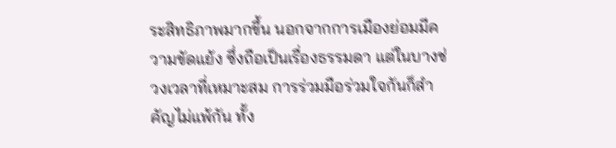ระสิทธิภาพมากขึ้น นอกจากการเมืองย่อมมีความขัดแย้ง ซึ่งถือเป็นเรื่องธรรมดา แต่ในบางช่วงเวลาที่เหมาะสม การร่วมมือร่วมใจกันก็สำคัญไม่แพ้กัน ทั้ง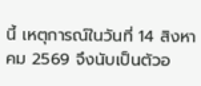นี้ เหตุการณ์ในวันที่ 14 สิงหาคม 2569 จึงนับเป็นตัวอ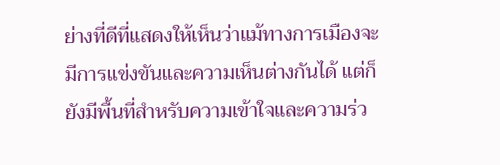ย่างที่ดีที่แสดงให้เห็นว่าแม้ทางการเมืองจะมีการแข่งขันและความเห็นต่างกันได้ แต่ก็ยังมีพื้นที่สำหรับความเข้าใจและความร่ว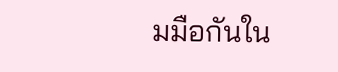มมือกันใน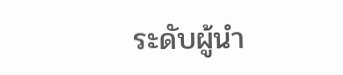ระดับผู้นำ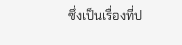ซึ่งเป็นเรื่องที่ป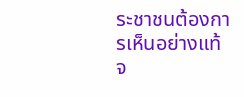ระชาชนต้องการเห็นอย่างแท้จ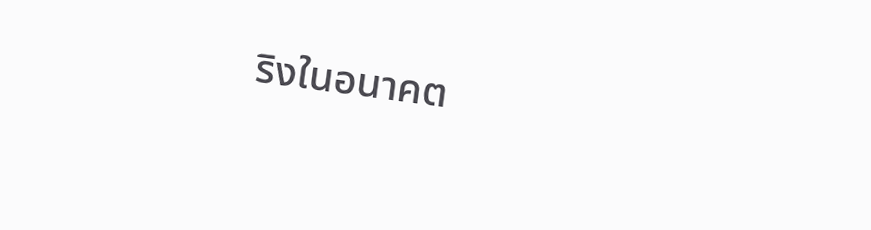ริงในอนาคต